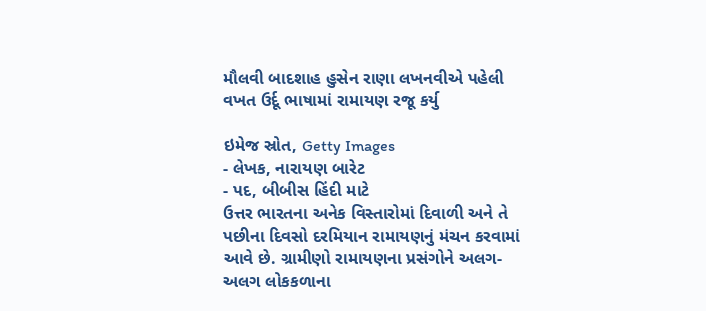મૌલવી બાદશાહ હુસેન રાણા લખનવીએ પહેલી વખત ઉર્દૂ ભાષામાં રામાયણ રજૂ કર્યુ

ઇમેજ સ્રોત, Getty Images
- લેખક, નારાયણ બારેટ
- પદ, બીબીસ હિંદી માટે
ઉત્તર ભારતના અનેક વિસ્તારોમાં દિવાળી અને તે પછીના દિવસો દરમિયાન રામાયણનું મંચન કરવામાં આવે છે. ગ્રામીણો રામાયણના પ્રસંગોને અલગ-અલગ લોકકળાના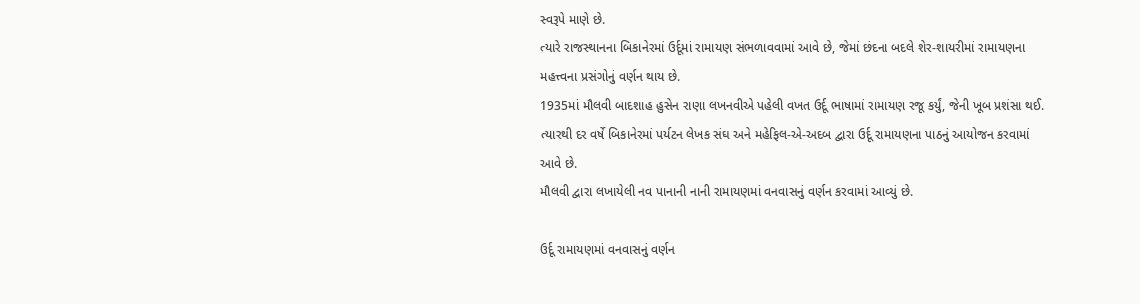સ્વરૂપે માણે છે.
ત્યારે રાજસ્થાનના બિકાનેરમાં ઉર્દૂમાં રામાયણ સંભળાવવામાં આવે છે, જેમાં છંદના બદલે શેર-શાયરીમાં રામાયણના મહત્ત્વના પ્રસંગોનું વર્ણન થાય છે.
1935માં મૌલવી બાદશાહ હુસેન રાણા લખનવીએ પહેલી વખત ઉર્દૂ ભાષામાં રામાયણ રજૂ કર્યું, જેની ખૂબ પ્રશંસા થઈ.
ત્યારથી દર વર્ષે બિકાનેરમાં પર્યટન લેખક સંઘ અને મહેફિલ-એ-અદબ દ્વારા ઉર્દૂ રામાયણના પાઠનું આયોજન કરવામાં આવે છે.
મૌલવી દ્વારા લખાયેલી નવ પાનાની નાની રામાયણમાં વનવાસનું વર્ણન કરવામાં આવ્યું છે.

ઉર્દૂ રામાયણમાં વનવાસનું વર્ણન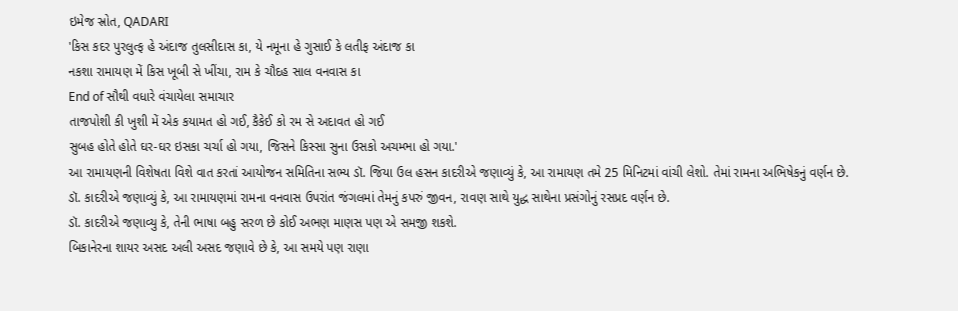ઇમેજ સ્રોત, QADARI
'કિસ કદર પુરલુત્ફ હે અંદાજ તુલસીદાસ કા, યે નમૂના હે ગુસાઈ કે લતીફ અંદાજ કા
નકશા રામાયણ મેં કિસ ખૂબી સે ખીંચા, રામ કે ચૌદહ સાલ વનવાસ કા
End of સૌથી વધારે વંચાયેલા સમાચાર
તાજપોશી કી ખુશી મેં એક કયામત હો ગઈ, કૈકેઈ કો રમ સે અદાવત હો ગઈ
સુબહ હોતે હોતે ઘર-ઘર ઇસકા ચર્ચા હો ગયા, જિસને કિસ્સા સુના ઉસકો અચમ્ભા હો ગયા.'
આ રામાયણની વિશેષતા વિશે વાત કરતાં આયોજન સમિતિના સભ્ય ડૉ. જિયા ઉલ હસન કાદરીએ જણાવ્યું કે, આ રામાયણ તમે 25 મિનિટમાં વાંચી લેશો. તેમાં રામના અભિષેકનું વર્ણન છે.
ડૉ. કાદરીએ જણાવ્યું કે, આ રામાયણમાં રામના વનવાસ ઉપરાંત જંગલમાં તેમનું કપરું જીવન, રાવણ સાથે યુદ્ધ સાથેના પ્રસંગોનું રસપ્રદ વર્ણન છે.
ડૉ. કાદરીએ જણાવ્યુ કે, તેની ભાષા બહુ સરળ છે કોઈ અભણ માણસ પણ એ સમજી શકશે.
બિકાનેરના શાયર અસદ અલી અસદ જણાવે છે કે, આ સમયે પણ રાણા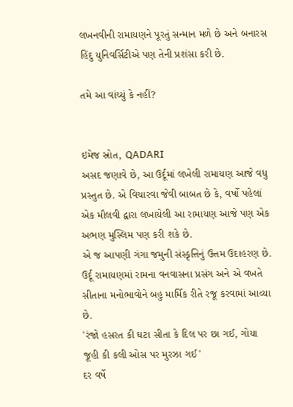લખનવીની રામાયણને પૂરતું સન્માન મળે છે અને બનારસ હિંદુ યુનિવર્સિટીએ પણ તેની પ્રશંસા કરી છે.

તમે આ વાંચ્યું કે નહીં?


ઇમેજ સ્રોત, QADARI
અસદ જણાવે છે, આ ઉર્દૂમાં લખેલી રામાયણ આજે વધુ પ્રસ્તુત છે. એ વિચારવા જેવી બાબત છે કે, વર્ષો પહેલાં એક મૌલવી દ્વારા લખાયેલી આ રામાયણ આજે પણ એક અભણ મુસ્લિમ પણ કરી શકે છે.
એ જ આપણી ગંગા જમુની સંસ્કૃત્તિનું ઉત્તમ ઉદાહરણ છે.
ઉર્દૂ રામાયણમાં રામના વનવાસના પ્રસંગ અને એ વખતે સીતાના મનોભાવોને બહુ માર્મિક રીતે રજૂ કરવામાં આવ્યા છે.
'રંજો હસરત કી ઘટા સીતા કે દિલ પર છા ગઈ, ગોયા જૂહી કી કલી ઓસ પર મુરઝા ગઈ'
દર વર્ષે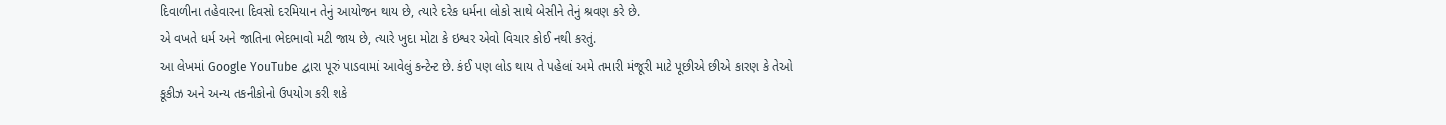દિવાળીના તહેવારના દિવસો દરમિયાન તેનું આયોજન થાય છે, ત્યારે દરેક ધર્મના લોકો સાથે બેસીને તેનું શ્રવણ કરે છે.
એ વખતે ધર્મ અને જાતિના ભેદભાવો મટી જાય છે, ત્યારે ખુદા મોટા કે ઇશ્વર એવો વિચાર કોઈ નથી કરતું.
આ લેખમાં Google YouTube દ્વારા પૂરું પાડવામાં આવેલું કન્ટેન્ટ છે. કંઈ પણ લોડ થાય તે પહેલાં અમે તમારી મંજૂરી માટે પૂછીએ છીએ કારણ કે તેઓ કૂકીઝ અને અન્ય તકનીકોનો ઉપયોગ કરી શકે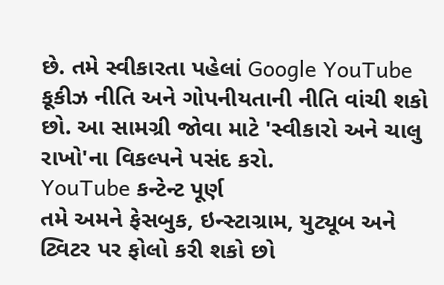છે. તમે સ્વીકારતા પહેલાં Google YouTube કૂકીઝ નીતિ અને ગોપનીયતાની નીતિ વાંચી શકો છો. આ સામગ્રી જોવા માટે 'સ્વીકારો અને ચાલુ રાખો'ના વિકલ્પને પસંદ કરો.
YouTube કન્ટેન્ટ પૂર્ણ
તમે અમને ફેસબુક, ઇન્સ્ટાગ્રામ, યુટ્યૂબ અને ટ્વિટર પર ફોલો કરી શકો છો